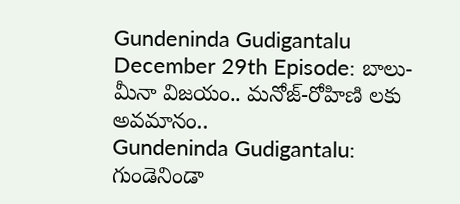Gundeninda Gudigantalu December 29th Episode: బాలు-మీనా విజయం.. మనోజ్-రోహిణి లకు అవమానం..
Gundeninda Gudigantalu: గుండెనిండా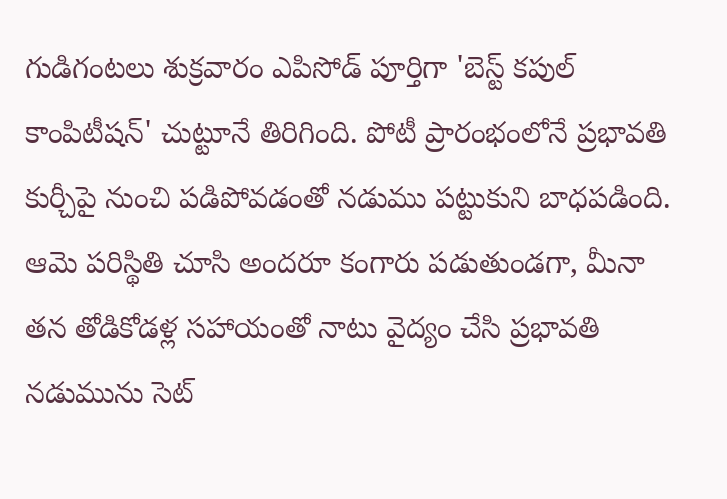గుడిగంటలు శుక్రవారం ఎపిసోడ్ పూర్తిగా 'బెస్ట్ కపుల్ కాంపిటీషన్' చుట్టూనే తిరిగింది. పోటీ ప్రారంభంలోనే ప్రభావతి కుర్చీపై నుంచి పడిపోవడంతో నడుము పట్టుకుని బాధపడింది. ఆమె పరిస్థితి చూసి అందరూ కంగారు పడుతుండగా, మీనా తన తోడికోడళ్ల సహాయంతో నాటు వైద్యం చేసి ప్రభావతి నడుమును సెట్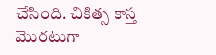చేసింది. చికిత్స కాస్త మొరటుగా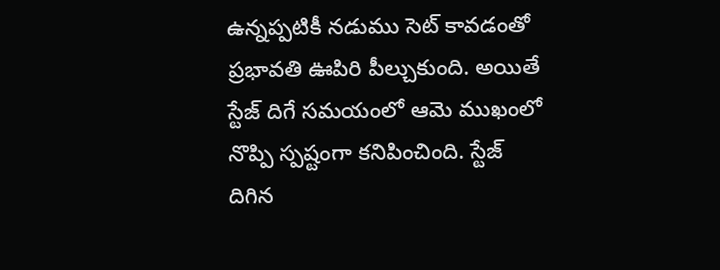ఉన్నప్పటికీ నడుము సెట్ కావడంతో ప్రభావతి ఊపిరి పీల్చుకుంది. అయితే స్టేజ్ దిగే సమయంలో ఆమె ముఖంలో నొప్పి స్పష్టంగా కనిపించింది. స్టేజ్ దిగిన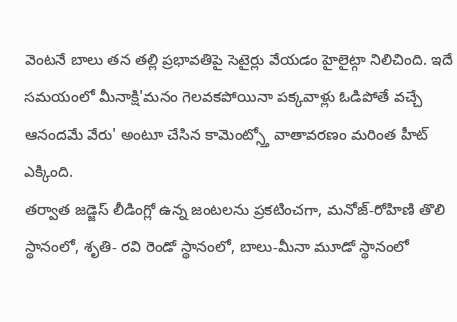వెంటనే బాలు తన తల్లి ప్రభావతిపై సెటైర్లు వేయడం హైలైట్గా నిలిచింది. ఇదే సమయంలో మీనాక్షి'మనం గెలవకపోయినా పక్కవాళ్లు ఓడిపోతే వచ్చే ఆనందమే వేరు' అంటూ చేసిన కామెంట్స్తో వాతావరణం మరింత హీట్ ఎక్కింది.
తర్వాత జడ్జెస్ లీడింగ్లో ఉన్న జంటలను ప్రకటించగా, మనోజ్-రోహిణి తొలి స్థానంలో, శృతి- రవి రెండో స్థానంలో, బాలు-మీనా మూడో స్థానంలో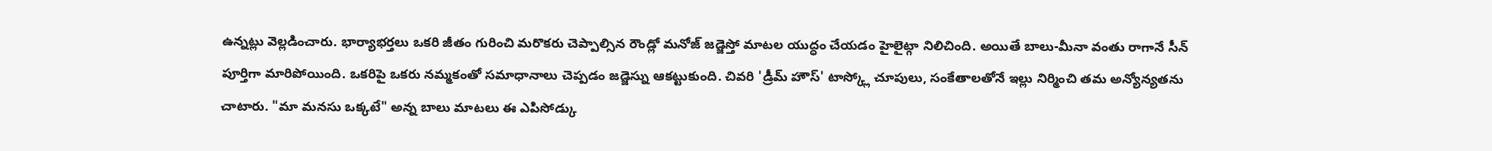ఉన్నట్లు వెల్లడించారు. భార్యాభర్తలు ఒకరి జీతం గురించి మరొకరు చెప్పాల్సిన రౌండ్లో మనోజ్ జడ్జెస్తో మాటల యుద్ధం చేయడం హైలైట్గా నిలిచింది. అయితే బాలు-మీనా వంతు రాగానే సీన్ పూర్తిగా మారిపోయింది. ఒకరిపై ఒకరు నమ్మకంతో సమాధానాలు చెప్పడం జడ్జెస్ను ఆకట్టుకుంది. చివరి 'డ్రీమ్ హౌస్' టాస్క్లో చూపులు, సంకేతాలతోనే ఇల్లు నిర్మించి తమ అన్యోన్యతను చాటారు. "మా మనసు ఒక్కటే" అన్న బాలు మాటలు ఈ ఎపిసోడ్కు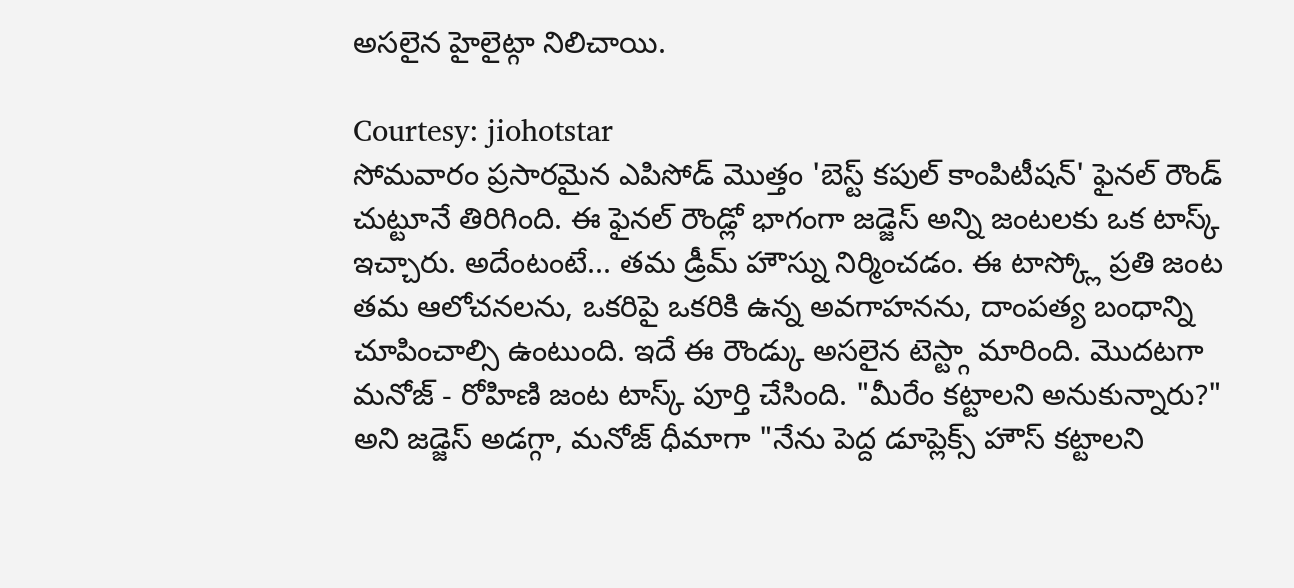అసలైన హైలైట్గా నిలిచాయి.

Courtesy: jiohotstar
సోమవారం ప్రసారమైన ఎపిసోడ్ మొత్తం 'బెస్ట్ కపుల్ కాంపిటీషన్' ఫైనల్ రౌండ్ చుట్టూనే తిరిగింది. ఈ ఫైనల్ రౌండ్లో భాగంగా జడ్జెస్ అన్ని జంటలకు ఒక టాస్క్ ఇచ్చారు. అదేంటంటే... తమ డ్రీమ్ హౌస్ను నిర్మించడం. ఈ టాస్క్లో ప్రతి జంట తమ ఆలోచనలను, ఒకరిపై ఒకరికి ఉన్న అవగాహనను, దాంపత్య బంధాన్ని చూపించాల్సి ఉంటుంది. ఇదే ఈ రౌండ్కు అసలైన టెస్ట్గా మారింది. మొదటగా మనోజ్ - రోహిణి జంట టాస్క్ పూర్తి చేసింది. "మీరేం కట్టాలని అనుకున్నారు?" అని జడ్జెస్ అడగ్గా, మనోజ్ ధీమాగా "నేను పెద్ద డూప్లెక్స్ హౌస్ కట్టాలని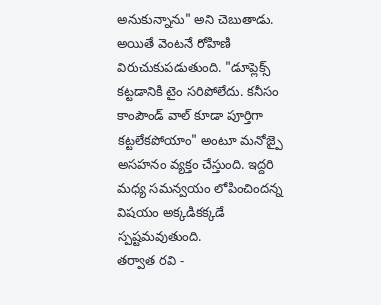అనుకున్నాను" అని చెబుతాడు. అయితే వెంటనే రోహిణి విరుచుకుపడుతుంది. "డూప్లెక్స్ కట్టడానికి టైం సరిపోలేదు. కనీసం కాంపౌండ్ వాల్ కూడా పూర్తిగా కట్టలేకపోయాం" అంటూ మనోజ్పై అసహనం వ్యక్తం చేస్తుంది. ఇద్దరి మధ్య సమన్వయం లోపించిందన్న విషయం అక్కడికక్కడే స్పష్టమవుతుంది.
తర్వాత రవి -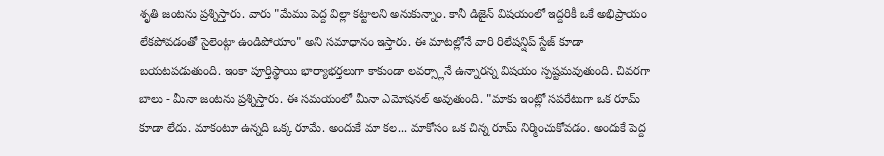శృతి జంటను ప్రశ్నిస్తారు. వారు "మేము పెద్ద విల్లా కట్టాలని అనుకున్నాం. కానీ డిజైన్ విషయంలో ఇద్దరికీ ఒకే అభిప్రాయం లేకపోవడంతో సైలెంట్గా ఉండిపోయాం" అని సమాధానం ఇస్తారు. ఈ మాటల్లోనే వారి రిలేషన్షిప్ స్టేజ్ కూడా బయటపడుతుంది. ఇంకా పూర్తిస్థాయి భార్యాభర్తలుగా కాకుండా లవర్స్లానే ఉన్నారన్న విషయం స్పష్టమవుతుంది. చివరగా బాలు - మీనా జంటను ప్రశ్నిస్తారు. ఈ సమయంలో మీనా ఎమోషనల్ అవుతుంది. "మాకు ఇంట్లో సపరేటుగా ఒక రూమ్ కూడా లేదు. మాకంటూ ఉన్నది ఒక్క రూమే. అందుకే మా కల... మాకోసం ఒక చిన్న రూమ్ నిర్మించుకోవడం. అందుకే పెద్ద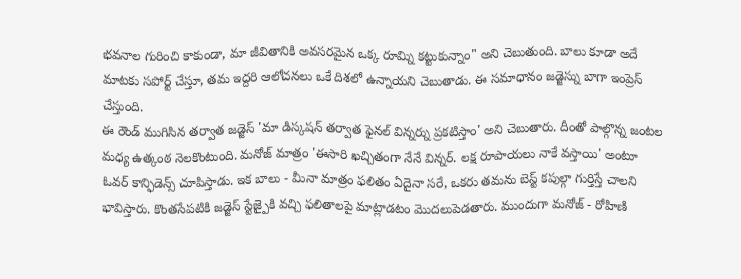భవనాల గురించి కాకుండా, మా జీవితానికి అవసరమైన ఒక్క రూమ్ని కట్టుకున్నాం" అని చెబుతుంది. బాలు కూడా అదే మాటకు సపోర్ట్ చేస్తూ, తమ ఇద్దరి ఆలోచనలు ఒకే దిశలో ఉన్నాయని చెబుతాడు. ఈ సమాధానం జడ్జెస్ను బాగా ఇంప్రెస్ చేస్తుంది.
ఈ రౌండ్ ముగిసిన తర్వాత జడ్జెస్ 'మా డిస్కషన్ తర్వాత ఫైనల్ విన్నర్ను ప్రకటిస్తాం' అని చెబుతారు. దీంతో పాల్గొన్న జంటల మధ్య ఉత్కంఠ నెలకొంటుంది. మనోజ్ మాత్రం 'ఈసారి ఖచ్చితంగా నేనే విన్నర్. లక్ష రూపాయలు నాకే వస్తాయి' అంటూ ఓవర్ కాన్ఫిడెన్స్ చూపిస్తాడు. ఇక బాలు - మీనా మాత్రం ఫలితం ఏదైనా సరే, ఒకరు తమను బెస్ట్ కపుల్గా గుర్తిస్తే చాలని భావిస్తారు. కొంతసేపటికి జడ్జెస్ స్టేజ్పైకి వచ్చి ఫలితాలపై మాట్లాడటం మొదలుపెడతారు. ముందుగా మనోజ్ - రోహిణి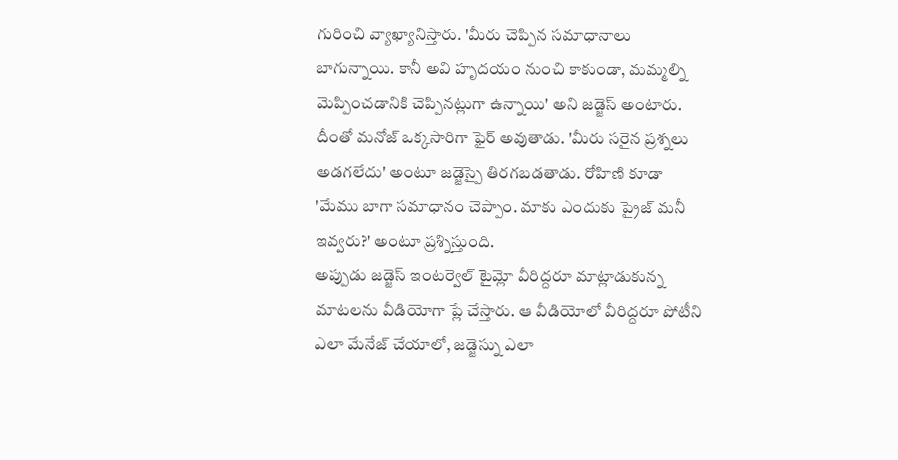గురించి వ్యాఖ్యానిస్తారు. 'మీరు చెప్పిన సమాధానాలు బాగున్నాయి. కానీ అవి హృదయం నుంచి కాకుండా, మమ్మల్ని మెప్పించడానికి చెప్పినట్లుగా ఉన్నాయి' అని జడ్జెస్ అంటారు. దీంతో మనోజ్ ఒక్కసారిగా ఫైర్ అవుతాడు. 'మీరు సరైన ప్రశ్నలు అడగలేదు' అంటూ జడ్జెస్పై తిరగబడతాడు. రోహిణి కూడా 'మేము బాగా సమాధానం చెప్పాం. మాకు ఎందుకు ప్రైజ్ మనీ ఇవ్వరు?' అంటూ ప్రశ్నిస్తుంది.
అప్పుడు జడ్జెస్ ఇంటర్వెల్ టైమ్లో వీరిద్దరూ మాట్లాడుకున్న మాటలను వీడియోగా ప్లే చేస్తారు. ఆ వీడియోలో వీరిద్దరూ పోటీని ఎలా మేనేజ్ చేయాలో, జడ్జెస్ను ఎలా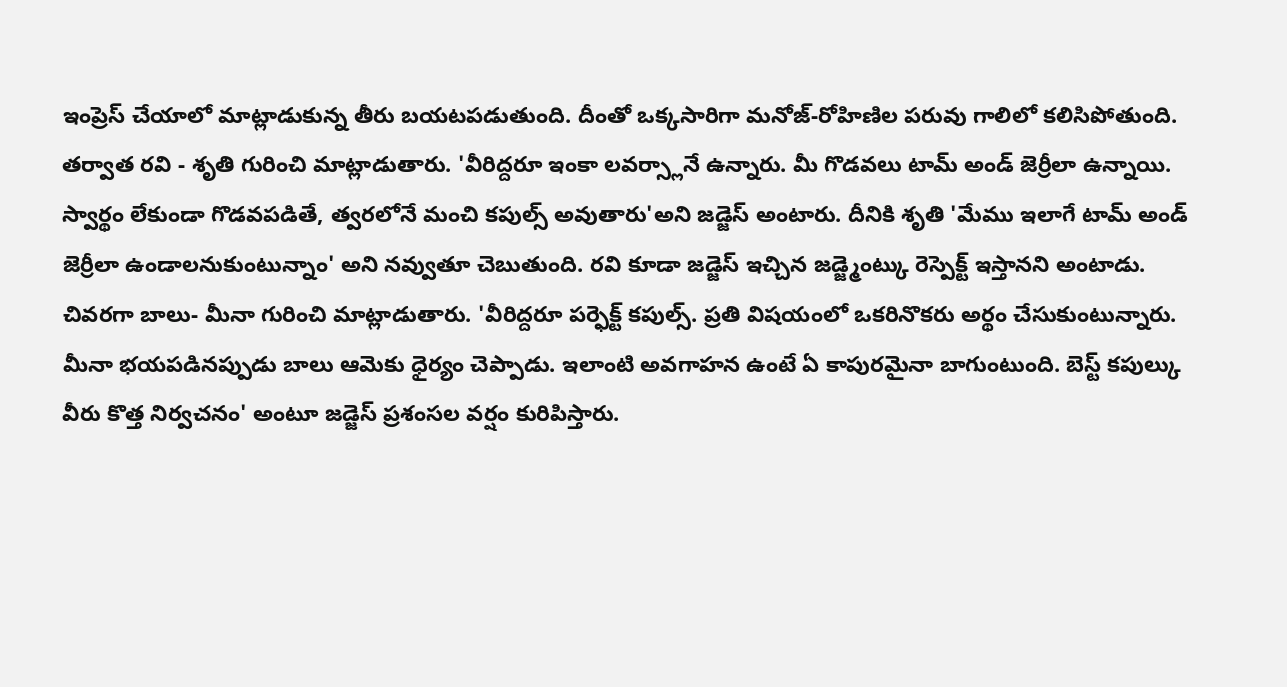ఇంప్రెస్ చేయాలో మాట్లాడుకున్న తీరు బయటపడుతుంది. దీంతో ఒక్కసారిగా మనోజ్-రోహిణిల పరువు గాలిలో కలిసిపోతుంది. తర్వాత రవి - శృతి గురించి మాట్లాడుతారు. 'వీరిద్దరూ ఇంకా లవర్స్లానే ఉన్నారు. మీ గొడవలు టామ్ అండ్ జెర్రీలా ఉన్నాయి. స్వార్థం లేకుండా గొడవపడితే, త్వరలోనే మంచి కపుల్స్ అవుతారు'అని జడ్జెస్ అంటారు. దీనికి శృతి 'మేము ఇలాగే టామ్ అండ్ జెర్రీలా ఉండాలనుకుంటున్నాం' అని నవ్వుతూ చెబుతుంది. రవి కూడా జడ్జెస్ ఇచ్చిన జడ్జ్మెంట్కు రెస్పెక్ట్ ఇస్తానని అంటాడు.
చివరగా బాలు- మీనా గురించి మాట్లాడుతారు. 'వీరిద్దరూ పర్ఫెక్ట్ కపుల్స్. ప్రతి విషయంలో ఒకరినొకరు అర్థం చేసుకుంటున్నారు. మీనా భయపడినప్పుడు బాలు ఆమెకు ధైర్యం చెప్పాడు. ఇలాంటి అవగాహన ఉంటే ఏ కాపురమైనా బాగుంటుంది. బెస్ట్ కపుల్కు వీరు కొత్త నిర్వచనం' అంటూ జడ్జెస్ ప్రశంసల వర్షం కురిపిస్తారు.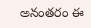అనంతరం ఈ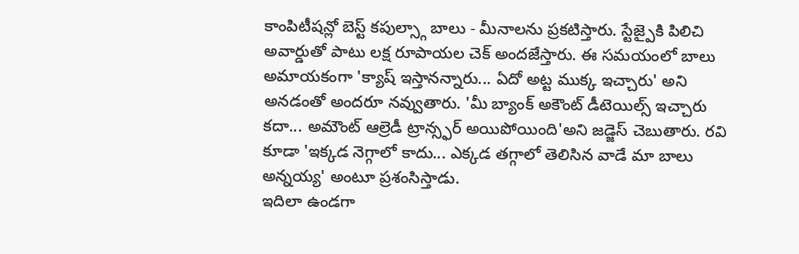కాంపిటీషన్లో బెస్ట్ కపుల్స్గా బాలు - మీనాలను ప్రకటిస్తారు. స్టేజ్పైకి పిలిచి అవార్డుతో పాటు లక్ష రూపాయల చెక్ అందజేస్తారు. ఈ సమయంలో బాలు అమాయకంగా 'క్యాష్ ఇస్తానన్నారు... ఏదో అట్ట ముక్క ఇచ్చారు' అని అనడంతో అందరూ నవ్వుతారు. 'మీ బ్యాంక్ అకౌంట్ డీటెయిల్స్ ఇచ్చారు కదా... అమౌంట్ ఆల్రెడీ ట్రాన్స్ఫర్ అయిపోయింది'అని జడ్జెస్ చెబుతారు. రవి కూడా 'ఇక్కడ నెగ్గాలో కాదు... ఎక్కడ తగ్గాలో తెలిసిన వాడే మా బాలు అన్నయ్య' అంటూ ప్రశంసిస్తాడు.
ఇదిలా ఉండగా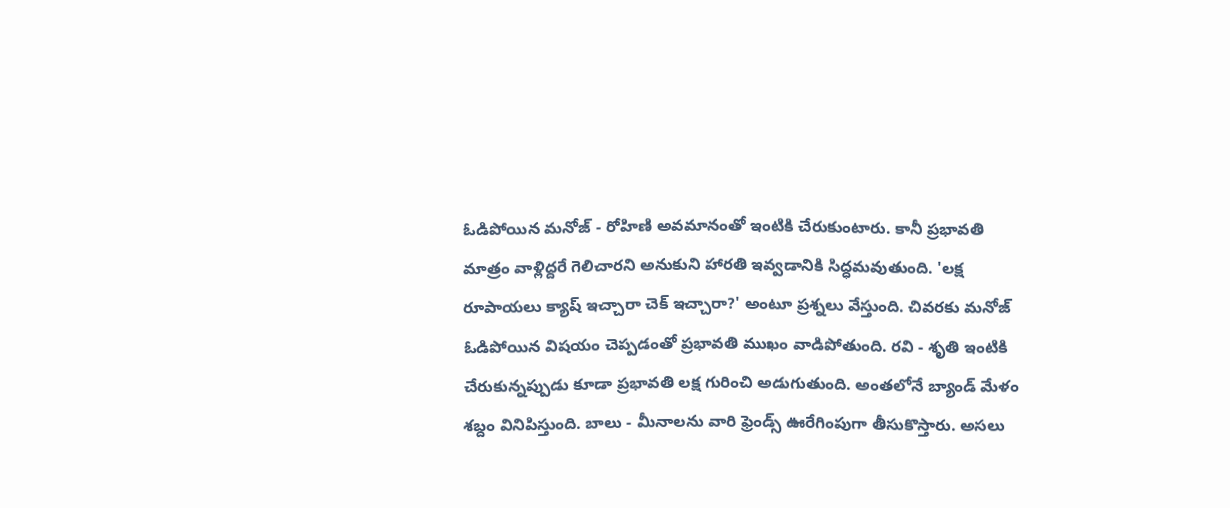ఓడిపోయిన మనోజ్ - రోహిణి అవమానంతో ఇంటికి చేరుకుంటారు. కానీ ప్రభావతి మాత్రం వాళ్లిద్దరే గెలిచారని అనుకుని హారతి ఇవ్వడానికి సిద్ధమవుతుంది. 'లక్ష రూపాయలు క్యాష్ ఇచ్చారా చెక్ ఇచ్చారా?' అంటూ ప్రశ్నలు వేస్తుంది. చివరకు మనోజ్ ఓడిపోయిన విషయం చెప్పడంతో ప్రభావతి ముఖం వాడిపోతుంది. రవి - శృతి ఇంటికి చేరుకున్నప్పుడు కూడా ప్రభావతి లక్ష గురించి అడుగుతుంది. అంతలోనే బ్యాండ్ మేళం శబ్దం వినిపిస్తుంది. బాలు - మీనాలను వారి ఫ్రెండ్స్ ఊరేగింపుగా తీసుకొస్తారు. అసలు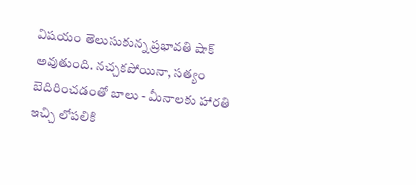విషయం తెలుసుకున్న ప్రభావతి షాక్ అవుతుంది. నచ్చకపోయినా, సత్యం బెదిరించడంతో బాలు - మీనాలకు హారతి ఇచ్చి లోపలికి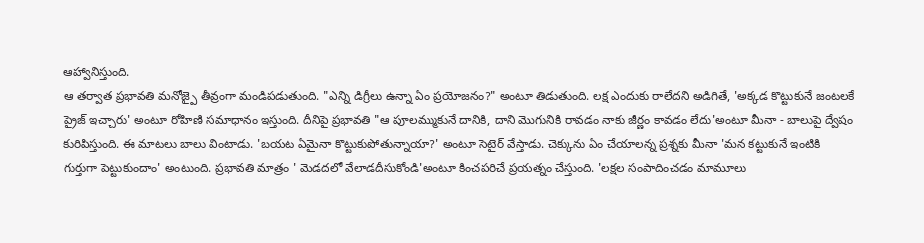ఆహ్వానిస్తుంది.
ఆ తర్వాత ప్రభావతి మనోజ్పై తీవ్రంగా మండిపడుతుంది. "ఎన్ని డిగ్రీలు ఉన్నా ఏం ప్రయోజనం?" అంటూ తిడుతుంది. లక్ష ఎందుకు రాలేదని అడిగితే, 'అక్కడ కొట్టుకునే జంటలకే ప్రైజ్ ఇచ్చారు' అంటూ రోహిణి సమాధానం ఇస్తుంది. దీనిపై ప్రభావతి "ఆ పూలమ్ముకునే దానికి, దాని మొగునికి రావడం నాకు జీర్ణం కావడం లేదు'అంటూ మీనా - బాలుపై ద్వేషం కురిపిస్తుంది. ఈ మాటలు బాలు వింటాడు. 'బయట ఏమైనా కొట్టుకుపోతున్నాయా?' అంటూ సెటైర్ వేస్తాడు. చెక్కును ఏం చేయాలన్న ప్రశ్నకు మీనా 'మన కట్టుకునే ఇంటికి గుర్తుగా పెట్టుకుందాం' అంటుంది. ప్రభావతి మాత్రం ' మెడదలో వేలాడదీసుకోండి'అంటూ కించపరిచే ప్రయత్నం చేస్తుంది. 'లక్షల సంపాదించడం మామూలు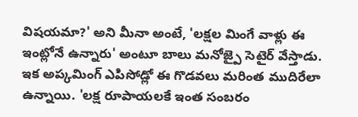విషయమా?' అని మీనా అంటే, 'లక్షల మింగే వాళ్లు ఈ ఇంట్లోనే ఉన్నారు' అంటూ బాలు మనోజ్పై సెటైర్ వేస్తాడు.
ఇక అప్కమింగ్ ఎపిసోడ్లో ఈ గొడవలు మరింత ముదిరేలా ఉన్నాయి. 'లక్ష రూపాయలకే ఇంత సంబరం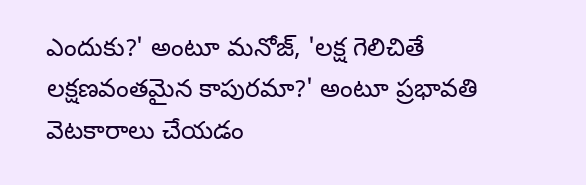ఎందుకు?' అంటూ మనోజ్, 'లక్ష గెలిచితే లక్షణవంతమైన కాపురమా?' అంటూ ప్రభావతి వెటకారాలు చేయడం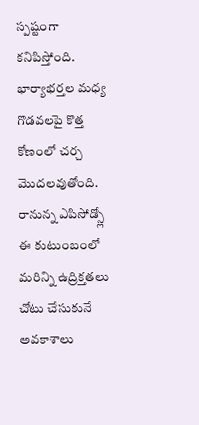స్పష్టంగా కనిపిస్తోంది. భార్యాభర్తల మధ్య గొడవలపై కొత్త కోణంలో చర్చ మొదలవుతోంది. రానున్న ఎపిసోడ్స్లో ఈ కుటుంబంలో మరిన్ని ఉద్రిక్తతలు చోటు చేసుకునే అవకాశాలు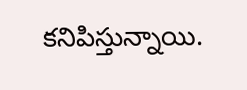కనిపిస్తున్నాయి.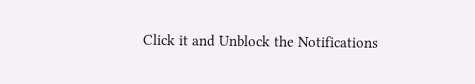Click it and Unblock the Notifications